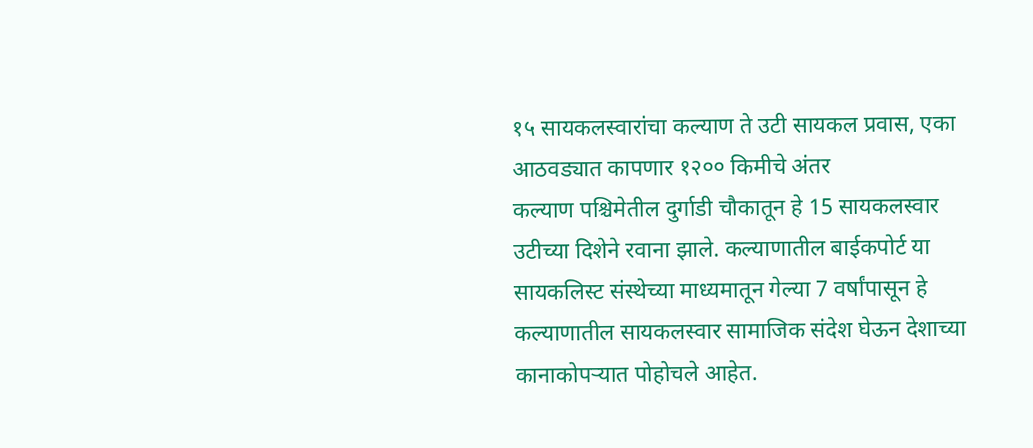१५ सायकलस्वारांचा कल्याण ते उटी सायकल प्रवास, एका आठवड्यात कापणार १२०० किमीचे अंतर
कल्याण पश्चिमेतील दुर्गाडी चौकातून हे 15 सायकलस्वार उटीच्या दिशेने रवाना झाले. कल्याणातील बाईकपोर्ट या सायकलिस्ट संस्थेच्या माध्यमातून गेल्या 7 वर्षांपासून हे कल्याणातील सायकलस्वार सामाजिक संदेश घेऊन देशाच्या कानाकोपऱ्यात पोहोचले आहेत.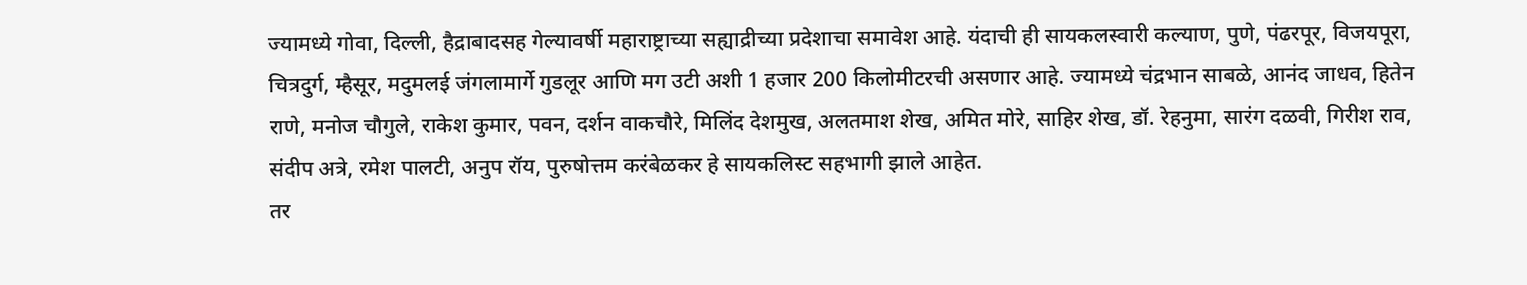ज्यामध्ये गोवा, दिल्ली, हैद्राबादसह गेल्यावर्षी महाराष्ट्राच्या सह्याद्रीच्या प्रदेशाचा समावेश आहे. यंदाची ही सायकलस्वारी कल्याण, पुणे, पंढरपूर, विजयपूरा, चित्रदुर्ग, म्हैसूर, मदुमलई जंगलामार्गे गुडलूर आणि मग उटी अशी 1 हजार 200 किलोमीटरची असणार आहे. ज्यामध्ये चंद्रभान साबळे, आनंद जाधव, हितेन राणे, मनोज चौगुले, राकेश कुमार, पवन, दर्शन वाकचौरे, मिलिंद देशमुख, अलतमाश शेख, अमित मोरे, साहिर शेख, डॉ. रेहनुमा, सारंग दळवी, गिरीश राव, संदीप अत्रे, रमेश पालटी, अनुप रॉय, पुरुषोत्तम करंबेळकर हे सायकलिस्ट सहभागी झाले आहेत.
तर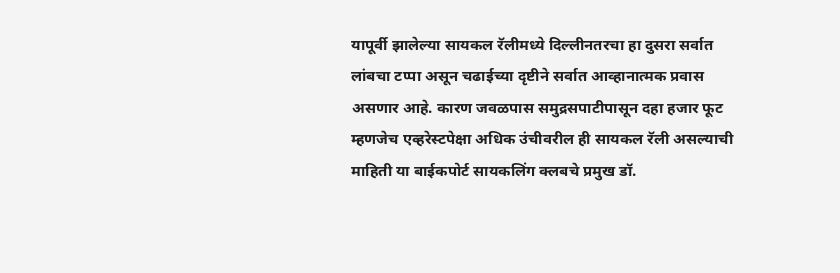यापूर्वी झालेल्या सायकल रॅलीमध्ये दिल्लीनतरचा हा दुसरा सर्वात लांबचा टप्पा असून चढाईच्या दृष्टीने सर्वात आव्हानात्मक प्रवास असणार आहे. कारण जवळपास समुद्रसपाटीपासून दहा हजार फूट म्हणजेच एव्हरेस्टपेक्षा अधिक उंचीवरील ही सायकल रॅली असल्याची माहिती या बाईकपोर्ट सायकलिंग क्लबचे प्रमुख डॉ.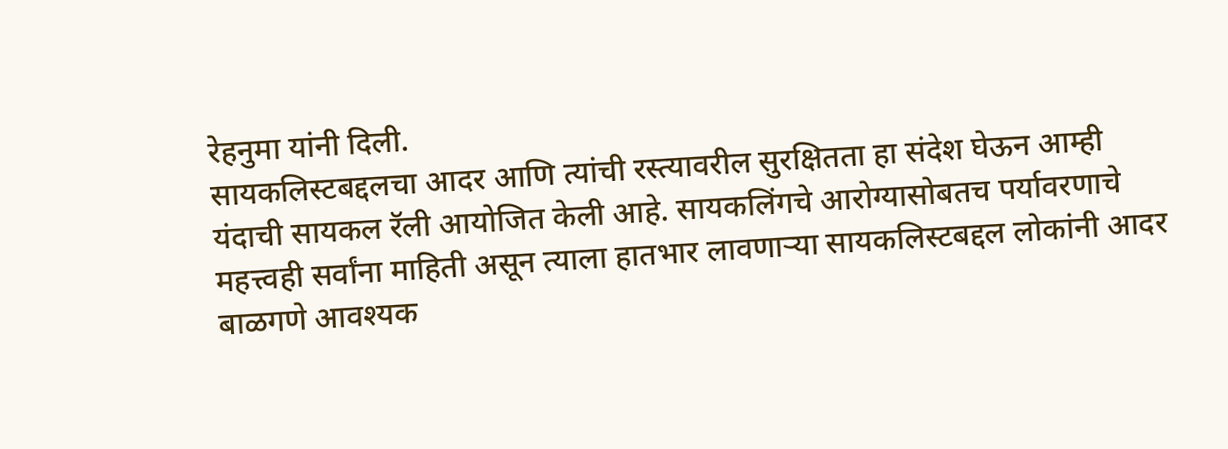रेहनुमा यांनी दिली.
सायकलिस्टबद्दलचा आदर आणि त्यांची रस्त्यावरील सुरक्षितता हा संदेश घेऊन आम्ही यंदाची सायकल रॅली आयोजित केली आहे. सायकलिंगचे आरोग्यासोबतच पर्यावरणाचे महत्त्वही सर्वांना माहिती असून त्याला हातभार लावणाऱ्या सायकलिस्टबद्दल लोकांनी आदर बाळगणे आवश्यक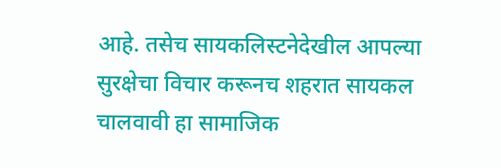आहे. तसेच सायकलिस्टनेदेखील आपल्या सुरक्षेचा विचार करूनच शहरात सायकल चालवावी हा सामाजिक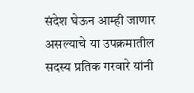संदेश घेऊन आम्ही जाणार असल्याचे या उपक्रमातील सदस्य प्रतिक गरवारे यांनी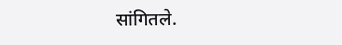सांगितले.